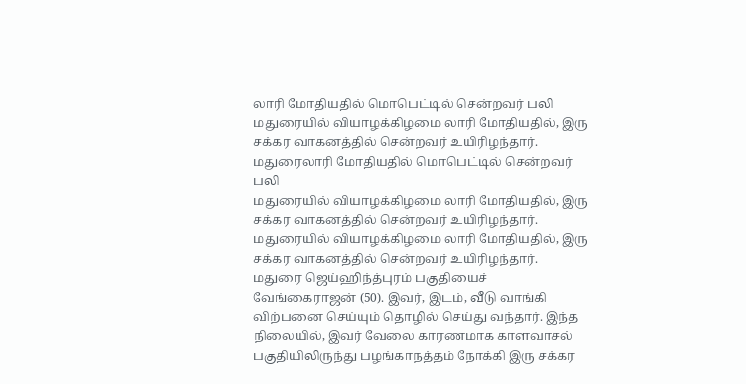லாரி மோதியதில் மொபெட்டில் சென்றவர் பலி
மதுரையில் வியாழக்கிழமை லாரி மோதியதில், இரு சக்கர வாகனத்தில் சென்றவர் உயிரிழந்தார்.
மதுரைலாரி மோதியதில் மொபெட்டில் சென்றவர் பலி
மதுரையில் வியாழக்கிழமை லாரி மோதியதில், இரு சக்கர வாகனத்தில் சென்றவர் உயிரிழந்தார்.
மதுரையில் வியாழக்கிழமை லாரி மோதியதில், இரு சக்கர வாகனத்தில் சென்றவர் உயிரிழந்தார்.
மதுரை ஜெய்ஹிந்த்புரம் பகுதியைச் வேங்கைராஜன் (50). இவர், இடம், வீடு வாங்கி விற்பனை செய்யும் தொழில் செய்து வந்தார். இந்த நிலையில், இவர் வேலை காரணமாக காளவாசல் பகுதியிலிருந்து பழங்காநத்தம் நோக்கி இரு சக்கர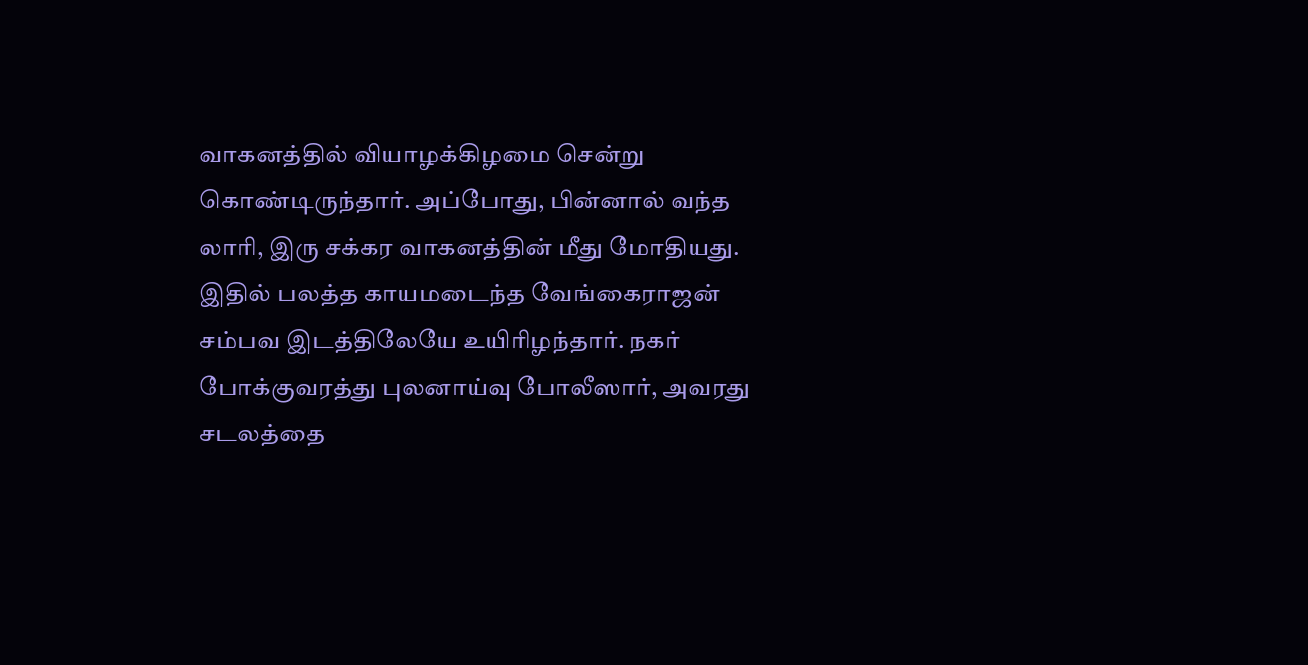வாகனத்தில் வியாழக்கிழமை சென்று கொண்டிருந்தார். அப்போது, பின்னால் வந்த லாரி, இரு சக்கர வாகனத்தின் மீது மோதியது.
இதில் பலத்த காயமடைந்த வேங்கைராஜன் சம்பவ இடத்திலேயே உயிரிழந்தார். நகர் போக்குவரத்து புலனாய்வு போலீஸார், அவரது சடலத்தை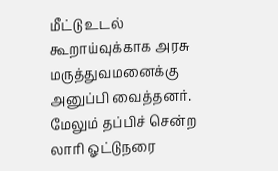மீட்டு உடல் கூறாய்வுக்காக அரசு மருத்துவமனைக்கு அனுப்பி வைத்தனர். மேலும் தப்பிச் சென்ற லாரி ஓட்டுநரை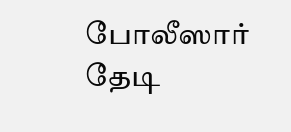போலீஸார் தேடி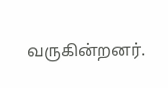வருகின்றனர்.